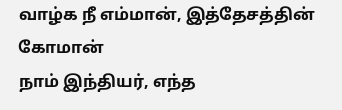வாழ்க நீ எம்மான், இத்தேசத்தின் கோமான்
நாம் இந்தியர், எந்த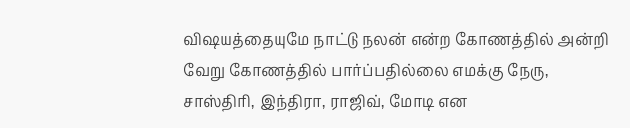விஷயத்தையுமே நாட்டு நலன் என்ற கோணத்தில் அன்றி வேறு கோணத்தில் பார்ப்பதில்லை எமக்கு நேரு, சாஸ்திரி, இந்திரா, ராஜிவ், மோடி என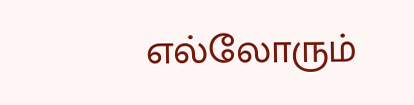எல்லோரும்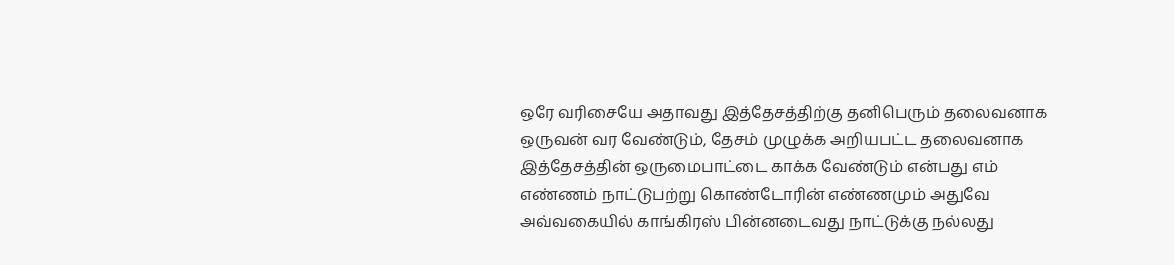ஒரே வரிசையே அதாவது இத்தேசத்திற்கு தனிபெரும் தலைவனாக ஒருவன் வர வேண்டும், தேசம் முழுக்க அறியபட்ட தலைவனாக இத்தேசத்தின் ஒருமைபாட்டை காக்க வேண்டும் என்பது எம் எண்ணம் நாட்டுபற்று கொண்டோரின் எண்ணமும் அதுவே அவ்வகையில் காங்கிரஸ் பின்னடைவது நாட்டுக்கு நல்லது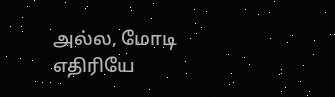அல்ல, மோடி எதிரியே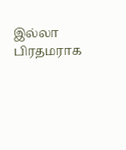இல்லா பிரதமராக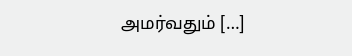அமர்வதும் […]